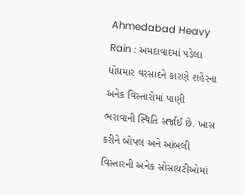Ahmedabad Heavy Rain : અમદાવાદમાં પડેલા ધોધમાર વરસાદને કારણે શહેરના અનેક વિસ્તારોમાં પાણી ભરાવાની સ્થિતિ સર્જાઈ છે. ખાસ કરીને બોપલ અને આંબલી વિસ્તારની અનેક સોસાયટીઓમાં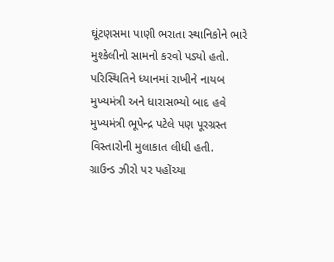ઘૂંટણસમા પાણી ભરાતા સ્થાનિકોને ભારે મુશ્કેલીનો સામનો કરવો પડ્યો હતો. પરિસ્થિતિને ધ્યાનમાં રાખીને નાયબ મુખ્યમંત્રી અને ધારાસભ્યો બાદ હવે મુખ્યમંત્રી ભૂપેન્દ્ર પટેલે પણ પૂરગ્રસ્ત વિસ્તારોની મુલાકાત લીધી હતી.
ગ્રાઉન્ડ ઝીરો પર પહોંચ્યા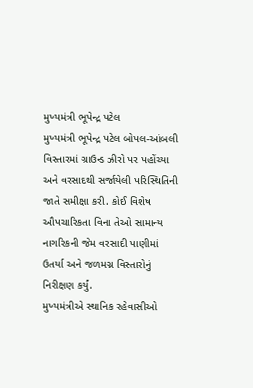મુખ્યમંત્રી ભૂપેન્દ્ર પટેલ
મુખ્યમંત્રી ભૂપેન્દ્ર પટેલ બોપલ-આંબલી વિસ્તારમાં ગ્રાઉન્ડ ઝીરો પર પહોંચ્યા અને વરસાદથી સર્જાયેલી પરિસ્થિતિની જાતે સમીક્ષા કરી. કોઈ વિશેષ ઔપચારિકતા વિના તેઓ સામાન્ય નાગરિકની જેમ વરસાદી પાણીમાં ઉતર્યા અને જળમગ્ન વિસ્તારોનું નિરીક્ષણ કર્યું.
મુખ્યમંત્રીએ સ્થાનિક રહેવાસીઓ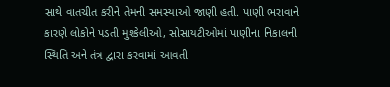સાથે વાતચીત કરીને તેમની સમસ્યાઓ જાણી હતી. પાણી ભરાવાને કારણે લોકોને પડતી મુશ્કેલીઓ, સોસાયટીઓમાં પાણીના નિકાલની સ્થિતિ અને તંત્ર દ્વારા કરવામાં આવતી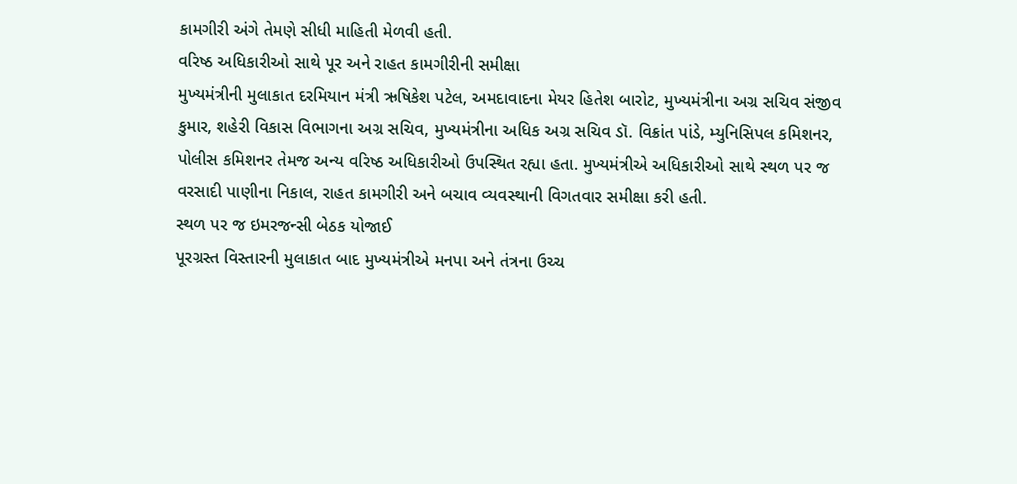કામગીરી અંગે તેમણે સીધી માહિતી મેળવી હતી.
વરિષ્ઠ અધિકારીઓ સાથે પૂર અને રાહત કામગીરીની સમીક્ષા
મુખ્યમંત્રીની મુલાકાત દરમિયાન મંત્રી ઋષિકેશ પટેલ, અમદાવાદના મેયર હિતેશ બારોટ, મુખ્યમંત્રીના અગ્ર સચિવ સંજીવ કુમાર, શહેરી વિકાસ વિભાગના અગ્ર સચિવ, મુખ્યમંત્રીના અધિક અગ્ર સચિવ ડૉ. વિક્રાંત પાંડે, મ્યુનિસિપલ કમિશનર, પોલીસ કમિશનર તેમજ અન્ય વરિષ્ઠ અધિકારીઓ ઉપસ્થિત રહ્યા હતા. મુખ્યમંત્રીએ અધિકારીઓ સાથે સ્થળ પર જ વરસાદી પાણીના નિકાલ, રાહત કામગીરી અને બચાવ વ્યવસ્થાની વિગતવાર સમીક્ષા કરી હતી.
સ્થળ પર જ ઇમરજન્સી બેઠક યોજાઈ
પૂરગ્રસ્ત વિસ્તારની મુલાકાત બાદ મુખ્યમંત્રીએ મનપા અને તંત્રના ઉચ્ચ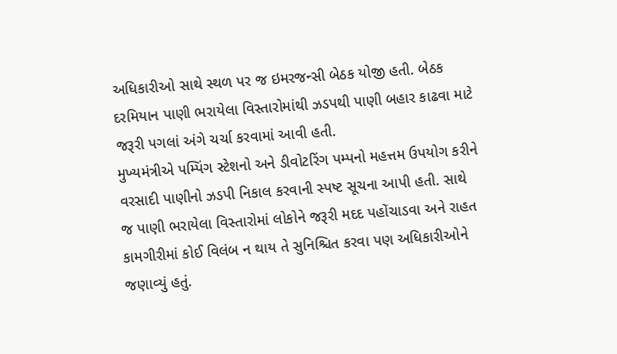અધિકારીઓ સાથે સ્થળ પર જ ઇમરજન્સી બેઠક યોજી હતી. બેઠક દરમિયાન પાણી ભરાયેલા વિસ્તારોમાંથી ઝડપથી પાણી બહાર કાઢવા માટે જરૂરી પગલાં અંગે ચર્ચા કરવામાં આવી હતી.
મુખ્યમંત્રીએ પમ્પિંગ સ્ટેશનો અને ડીવોટરિંગ પમ્પનો મહત્તમ ઉપયોગ કરીને વરસાદી પાણીનો ઝડપી નિકાલ કરવાની સ્પષ્ટ સૂચના આપી હતી. સાથે જ પાણી ભરાયેલા વિસ્તારોમાં લોકોને જરૂરી મદદ પહોંચાડવા અને રાહત કામગીરીમાં કોઈ વિલંબ ન થાય તે સુનિશ્ચિત કરવા પણ અધિકારીઓને જણાવ્યું હતું.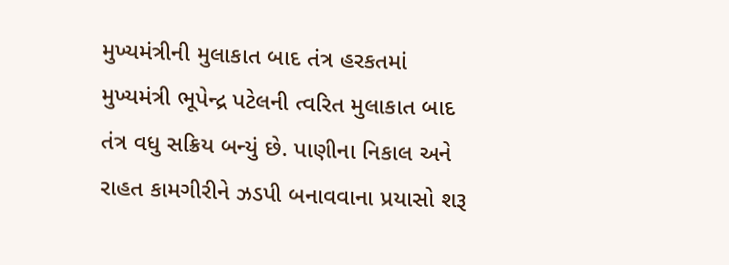મુખ્યમંત્રીની મુલાકાત બાદ તંત્ર હરકતમાં
મુખ્યમંત્રી ભૂપેન્દ્ર પટેલની ત્વરિત મુલાકાત બાદ તંત્ર વધુ સક્રિય બન્યું છે. પાણીના નિકાલ અને રાહત કામગીરીને ઝડપી બનાવવાના પ્રયાસો શરૂ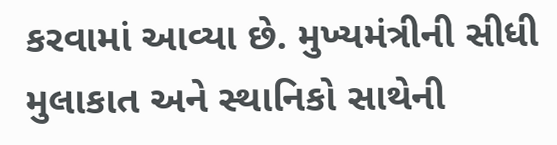કરવામાં આવ્યા છે. મુખ્યમંત્રીની સીધી મુલાકાત અને સ્થાનિકો સાથેની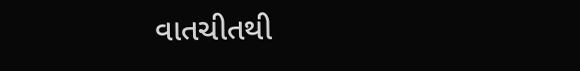વાતચીતથી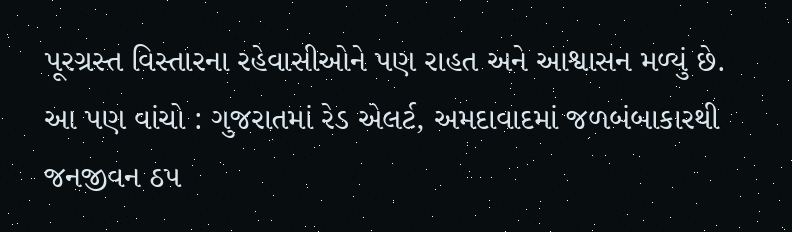પૂરગ્રસ્ત વિસ્તારના રહેવાસીઓને પણ રાહત અને આશ્વાસન મળ્યું છે.
આ પણ વાંચો : ગુજરાતમાં રેડ એલર્ટ, અમદાવાદમાં જળબંબાકારથી જનજીવન ઠપ